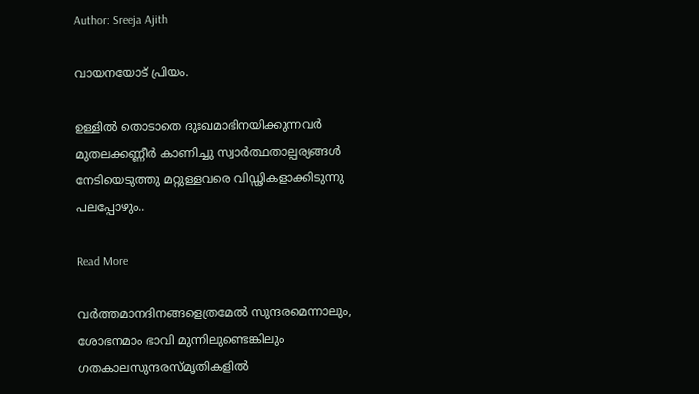Author: Sreeja Ajith

വായനയോട് പ്രിയം.

ഉള്ളിൽ തൊടാതെ ദുഃഖമാഭിനയിക്കുന്നവർ മുതലക്കണ്ണീർ കാണിച്ചു സ്വാർത്ഥതാല്പര്യങ്ങൾ നേടിയെടുത്തു മറ്റുള്ളവരെ വിഡ്ഢികളാക്കിടുന്നു പലപ്പോഴും..

Read More

വർത്തമാനദിനങ്ങളെത്രമേൽ സുന്ദരമെന്നാലും, ശോഭനമാം ഭാവി മുന്നിലുണ്ടെങ്കിലും ഗതകാലസുന്ദരസ്മൃതികളിൽ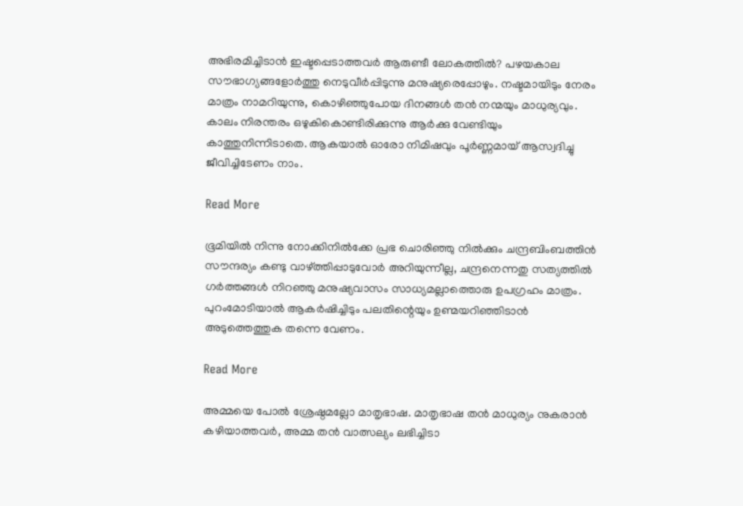അഭിരമിച്ചിടാൻ ഇഷ്ടപ്പെടാത്തവർ ആരുണ്ടീ ലോകത്തിൽ? പഴയകാല സൗഭാഗ്യങ്ങളോർത്തു നെടുവീർപ്പിടുന്നു മനുഷ്യരെപ്പോഴും. നഷ്ടമായിടും നേരം മാത്രം നാമറിയുന്നു, കൊഴിഞ്ഞുപോയ ദിനങ്ങൾ തൻ നന്മയും മാധുര്യവും. കാലം നിരന്തരം ഒഴുകികൊണ്ടിരിക്കുന്നു ആർക്കു വേണ്ടിയും കാത്തുനിന്നിടാതെ. ആകയാൽ ഓരോ നിമിഷവും പൂർണ്ണമായ് ആസ്വദിച്ചു ജീവിച്ചിടേണം നാം.

Read More

ഭൂമിയിൽ നിന്നു നോക്കിനിൽക്കേ പ്രഭ ചൊരിഞ്ഞു നിൽക്കും ചന്ദ്രബിംബത്തിൻ സൗന്ദര്യം കണ്ടു വാഴ്ത്തിപ്പാടുവോർ അറിയുന്നീല്ല, ചന്ദ്രനെന്നതു സത്യത്തിൽ ഗർത്തങ്ങൾ നിറഞ്ഞു മനുഷ്യവാസം സാധ്യമല്ലാത്തൊരു ഉപഗ്രഹം മാത്രം. പുറംമോടിയാൽ ആകർഷിച്ചിടും പലതിന്റെയും ഉണ്മയറിഞ്ഞിടാൻ അടുത്തെത്തുക തന്നെ വേണം.

Read More

അമ്മയെ പോൽ ശ്രേഷ്ഠമല്ലോ മാതൃഭാഷ. മാതൃഭാഷ തൻ മാധുര്യം നുകരാൻ കഴിയാത്തവർ, അമ്മ തൻ വാത്സല്യം ലഭിച്ചിടാ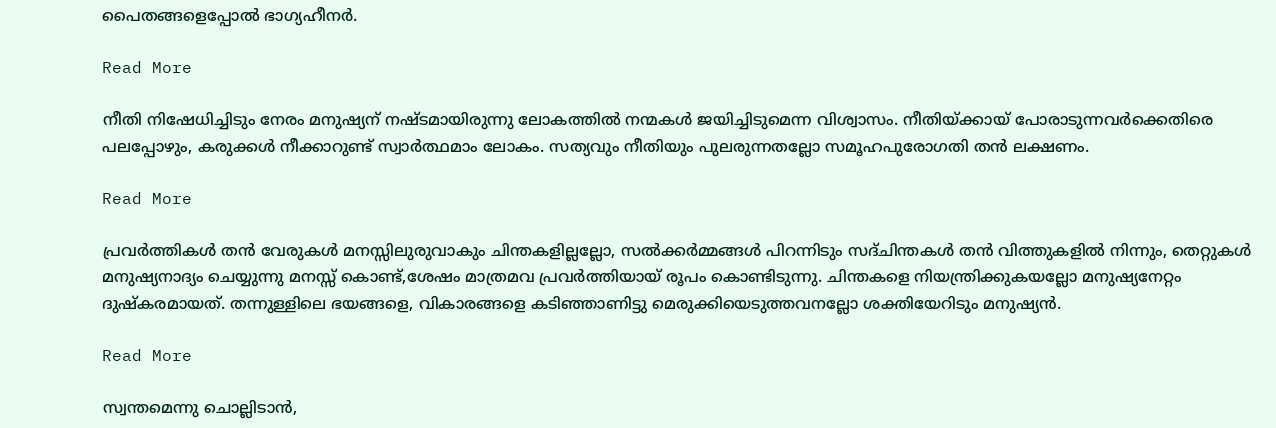പൈതങ്ങളെപ്പോൽ ഭാഗ്യഹീനർ.

Read More

നീതി നിഷേധിച്ചിടും നേരം മനുഷ്യന് നഷ്ടമായിരുന്നു ലോകത്തിൽ നന്മകൾ ജയിച്ചിടുമെന്ന വിശ്വാസം. നീതിയ്ക്കായ് പോരാടുന്നവർക്കെതിരെ പലപ്പോഴും, കരുക്കൾ നീക്കാറുണ്ട് സ്വാർത്ഥമാം ലോകം. സത്യവും നീതിയും പുലരുന്നതല്ലോ സമൂഹപുരോഗതി തൻ ലക്ഷണം.

Read More

പ്രവർത്തികൾ തൻ വേരുകൾ മനസ്സിലുരുവാകും ചിന്തകളില്ലല്ലോ, സൽക്കർമ്മങ്ങൾ പിറന്നിടും സദ്ചിന്തകൾ തൻ വിത്തുകളിൽ നിന്നും, തെറ്റുകൾ മനുഷ്യനാദ്യം ചെയ്യുന്നു മനസ്സ് കൊണ്ട്,ശേഷം മാത്രമവ പ്രവർത്തിയായ്‌ രൂപം കൊണ്ടിടുന്നു. ചിന്തകളെ നിയന്ത്രിക്കുകയല്ലോ മനുഷ്യനേറ്റം ദുഷ്കരമായത്. തന്നുള്ളിലെ ഭയങ്ങളെ, വികാരങ്ങളെ കടിഞ്ഞാണിട്ടു മെരുക്കിയെടുത്തവനല്ലോ ശക്തിയേറിടും മനുഷ്യൻ.

Read More

സ്വന്തമെന്നു ചൊല്ലിടാൻ,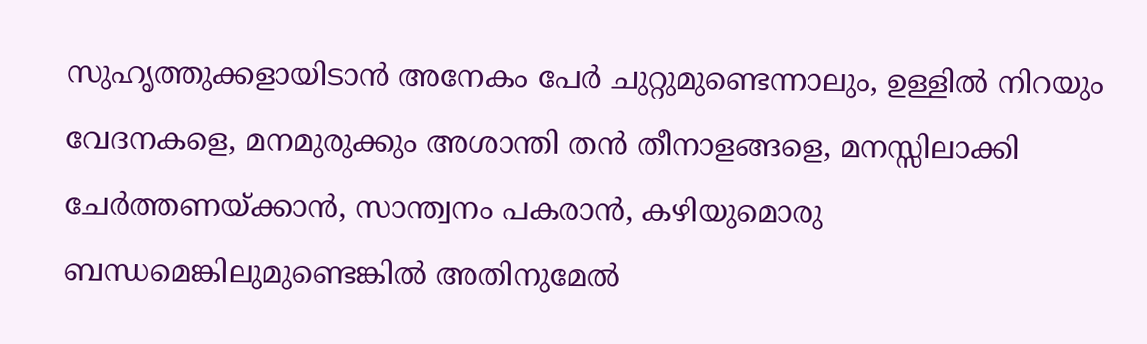സുഹൃത്തുക്കളായിടാൻ അനേകം പേർ ചുറ്റുമുണ്ടെന്നാലും, ഉള്ളിൽ നിറയും വേദനകളെ, മനമുരുക്കും അശാന്തി തൻ തീനാളങ്ങളെ, മനസ്സിലാക്കി ചേർത്തണയ്ക്കാൻ, സാന്ത്വനം പകരാൻ, കഴിയുമൊരു ബന്ധമെങ്കിലുമുണ്ടെങ്കിൽ അതിനുമേൽ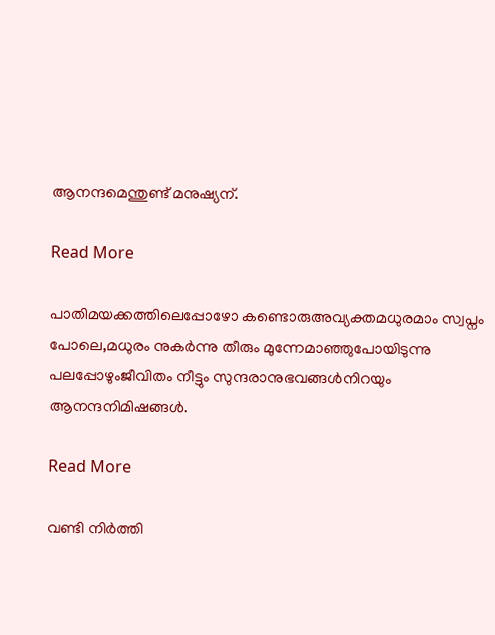ആനന്ദമെന്തുണ്ട് മനുഷ്യന്.

Read More

പാതിമയക്കത്തിലെപ്പോഴോ കണ്ടൊരുഅവ്യക്തമധുരമാം സ്വപ്നം പോലെ,മധുരം നുകർന്നു തീരും മുന്നേമാഞ്ഞുപോയിടുന്നു പലപ്പോഴുംജീവിതം നീട്ടും സുന്ദരാനുഭവങ്ങൾനിറയും ആനന്ദനിമിഷങ്ങൾ.

Read More

വണ്ടി നിർത്തി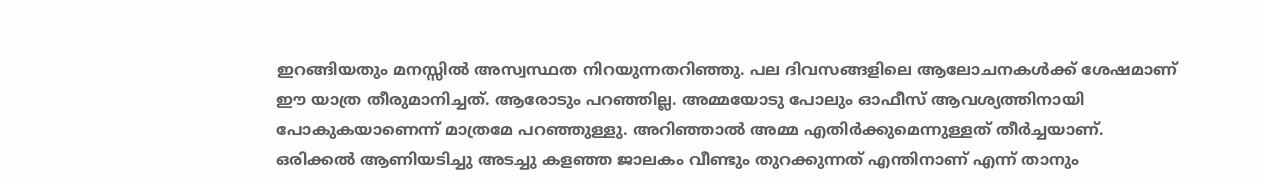ഇറങ്ങിയതും മനസ്സിൽ അസ്വസ്ഥത നിറയുന്നതറിഞ്ഞു. പല ദിവസങ്ങളിലെ ആലോചനകൾക്ക് ശേഷമാണ് ഈ യാത്ര തീരുമാനിച്ചത്. ആരോടും പറഞ്ഞില്ല. അമ്മയോടു പോലും ഓഫീസ് ആവശ്യത്തിനായി പോകുകയാണെന്ന് മാത്രമേ പറഞ്ഞുള്ളു. അറിഞ്ഞാൽ അമ്മ എതിർക്കുമെന്നുള്ളത് തീർച്ചയാണ്. ഒരിക്കൽ ആണിയടിച്ചു അടച്ചു കളഞ്ഞ ജാലകം വീണ്ടും തുറക്കുന്നത് എന്തിനാണ് എന്ന് താനും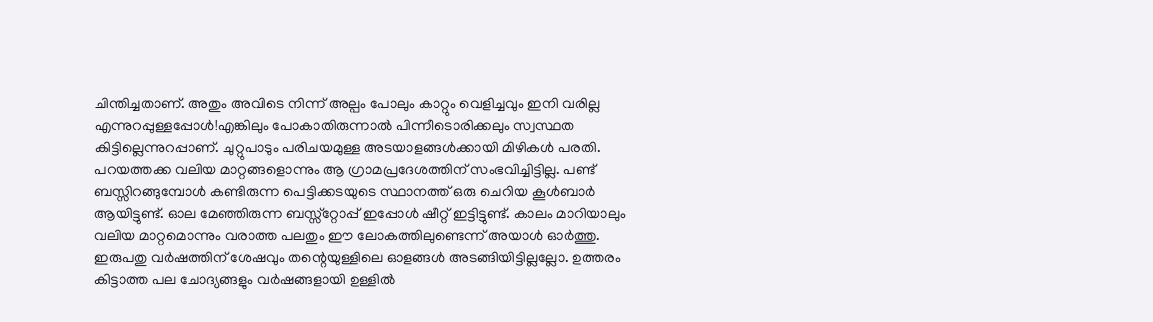ചിന്തിച്ചതാണ്. അതും അവിടെ നിന്ന് അല്പം പോലും കാറ്റും വെളിച്ചവും ഇനി വരില്ല എന്നുറപ്പുള്ളപ്പോൾ!എങ്കിലും പോകാതിരുന്നാൽ പിന്നീടൊരിക്കലും സ്വസ്ഥത കിട്ടില്ലെന്നുറപ്പാണ്. ചുറ്റുപാടും പരിചയമുള്ള അടയാളങ്ങൾക്കായി മിഴികൾ പരതി. പറയത്തക്ക വലിയ മാറ്റങ്ങളൊന്നും ആ ഗ്രാമപ്രദേശത്തിന് സംഭവിച്ചിട്ടില്ല. പണ്ട് ബസ്സിറങ്ങുമ്പോൾ കണ്ടിരുന്ന പെട്ടിക്കടയുടെ സ്ഥാനത്ത് ഒരു ചെറിയ കൂൾബാർ ആയിട്ടുണ്ട്. ഓല മേഞ്ഞിരുന്ന ബസ്സ്റ്റോപ്പ് ഇപ്പോൾ ഷീറ്റ് ഇട്ടിട്ടുണ്ട്. കാലം മാറിയാലും വലിയ മാറ്റമൊന്നും വരാത്ത പലതും ഈ ലോകത്തിലുണ്ടെന്ന് അയാൾ ഓർത്തു. ഇരുപതു വർഷത്തിന് ശേഷവും തന്റെയുള്ളിലെ ഓളങ്ങൾ അടങ്ങിയിട്ടില്ലല്ലോ. ഉത്തരം കിട്ടാത്ത പല ചോദ്യങ്ങളും വർഷങ്ങളായി ഉള്ളിൽ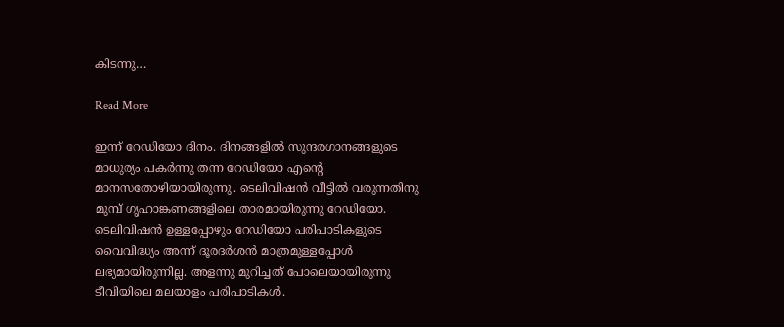കിടന്നു…

Read More

ഇന്ന് റേഡിയോ ദിനം. ദിനങ്ങളിൽ സുന്ദരഗാനങ്ങളുടെ മാധുര്യം പകർന്നു തന്ന റേഡിയോ എന്റെ മാനസതോഴിയായിരുന്നു. ടെലിവിഷൻ വീട്ടിൽ വരുന്നതിനു മുമ്പ് ഗൃഹാങ്കണങ്ങളിലെ താരമായിരുന്നു റേഡിയോ. ടെലിവിഷൻ ഉള്ളപ്പോഴും റേഡിയോ പരിപാടികളുടെ വൈവിദ്ധ്യം അന്ന് ദൂരദർശൻ മാത്രമുള്ളപ്പോൾ ലഭ്യമായിരുന്നില്ല. അളന്നു മുറിച്ചത് പോലെയായിരുന്നു ടീവിയിലെ മലയാളം പരിപാടികൾ.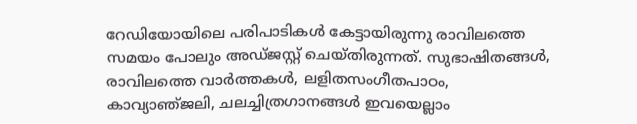റേഡിയോയിലെ പരിപാടികൾ കേട്ടായിരുന്നു രാവിലത്തെ സമയം പോലും അഡ്ജസ്റ്റ് ചെയ്തിരുന്നത്. സുഭാഷിതങ്ങൾ, രാവിലത്തെ വാർത്തകൾ, ലളിതസംഗീതപാഠം, കാവ്യാഞ്‌ജലി, ചലച്ചിത്രഗാനങ്ങൾ ഇവയെല്ലാം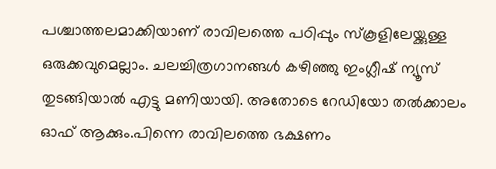പശ്ചാത്തലമാക്കിയാണ് രാവിലത്തെ പഠിപ്പും സ്കൂളിലേയ്ക്കുള്ള ഒരുക്കവുമെല്ലാം. ചലച്ചിത്രഗാനങ്ങൾ കഴിഞ്ഞു ഇംഗ്ലീഷ് ന്യൂസ്‌ തുടങ്ങിയാൽ എട്ടു മണിയായി. അതോടെ റേഡിയോ തൽക്കാലം ഓഫ്‌ ആക്കും.പിന്നെ രാവിലത്തെ ഭക്ഷണം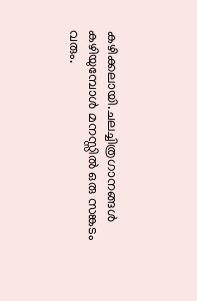കഴിക്കലായി.ചലച്ചിത്രഗാനങ്ങൾ കഴിയുമ്പോൾ മനസ്സിൽ ഒരു സങ്കടം വരും.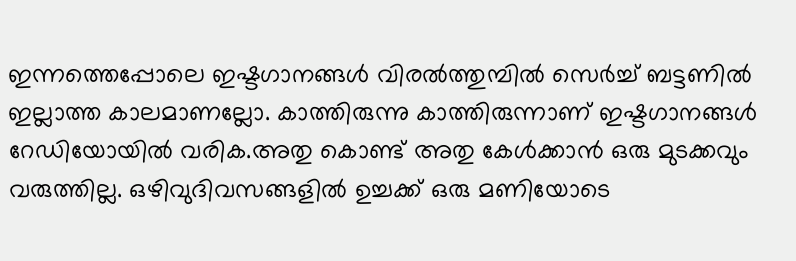ഇന്നത്തെപ്പോലെ ഇഷ്ടഗാനങ്ങൾ വിരൽത്തുമ്പിൽ സെർച്ച്‌ ബട്ടണിൽ ഇല്ലാത്ത കാലമാണല്ലോ. കാത്തിരുന്നു കാത്തിരുന്നാണ് ഇഷ്ടഗാനങ്ങൾ റേഡിയോയിൽ വരിക.അതു കൊണ്ട് അതു കേൾക്കാൻ ഒരു മുടക്കവും വരുത്തില്ല. ഒഴിവുദിവസങ്ങളിൽ ഉച്ചക്ക് ഒരു മണിയോടെ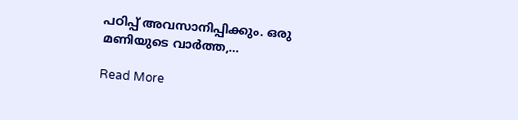പഠിപ്പ് അവസാനിപ്പിക്കും. ഒരു മണിയുടെ വാർത്ത,…

Read More